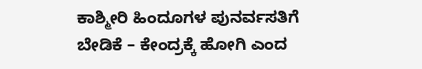ಕಾಶ್ಮೀರಿ ಹಿಂದೂಗಳ ಪುನರ್ವಸತಿಗೆ ಬೇಡಿಕೆ – ಕೇಂದ್ರಕ್ಕೆ ಹೋಗಿ ಎಂದ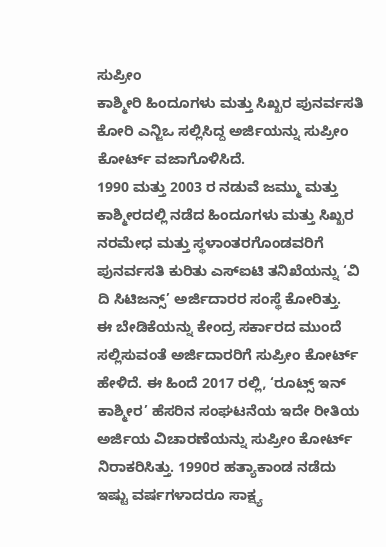ಸುಪ್ರೀಂ
ಕಾಶ್ಮೀರಿ ಹಿಂದೂಗಳು ಮತ್ತು ಸಿಖ್ಖರ ಪುನರ್ವಸತಿ ಕೋರಿ ಎನ್ಜಿಒ ಸಲ್ಲಿಸಿದ್ದ ಅರ್ಜಿಯನ್ನು ಸುಪ್ರೀಂ ಕೋರ್ಟ್ ವಜಾಗೊಳಿಸಿದೆ.
1990 ಮತ್ತು 2003 ರ ನಡುವೆ ಜಮ್ಮು ಮತ್ತು ಕಾಶ್ಮೀರದಲ್ಲಿ ನಡೆದ ಹಿಂದೂಗಳು ಮತ್ತು ಸಿಖ್ಖರ ನರಮೇಧ ಮತ್ತು ಸ್ಥಳಾಂತರಗೊಂಡವರಿಗೆ ಪುನರ್ವಸತಿ ಕುರಿತು ಎಸ್ಐಟಿ ತನಿಖೆಯನ್ನು ‘ವಿ ದಿ ಸಿಟಿಜನ್ಸ್’ ಅರ್ಜಿದಾರರ ಸಂಸ್ಥೆ ಕೋರಿತ್ತು.
ಈ ಬೇಡಿಕೆಯನ್ನು ಕೇಂದ್ರ ಸರ್ಕಾರದ ಮುಂದೆ ಸಲ್ಲಿಸುವಂತೆ ಅರ್ಜಿದಾರರಿಗೆ ಸುಪ್ರೀಂ ಕೋರ್ಟ್ ಹೇಳಿದೆ. ಈ ಹಿಂದೆ 2017 ರಲ್ಲಿ, ‘ರೂಟ್ಸ್ ಇನ್ ಕಾಶ್ಮೀರ’ ಹೆಸರಿನ ಸಂಘಟನೆಯ ಇದೇ ರೀತಿಯ ಅರ್ಜಿಯ ವಿಚಾರಣೆಯನ್ನು ಸುಪ್ರೀಂ ಕೋರ್ಟ್ ನಿರಾಕರಿಸಿತ್ತು. 1990ರ ಹತ್ಯಾಕಾಂಡ ನಡೆದು ಇಷ್ಟು ವರ್ಷಗಳಾದರೂ ಸಾಕ್ಷ್ಯ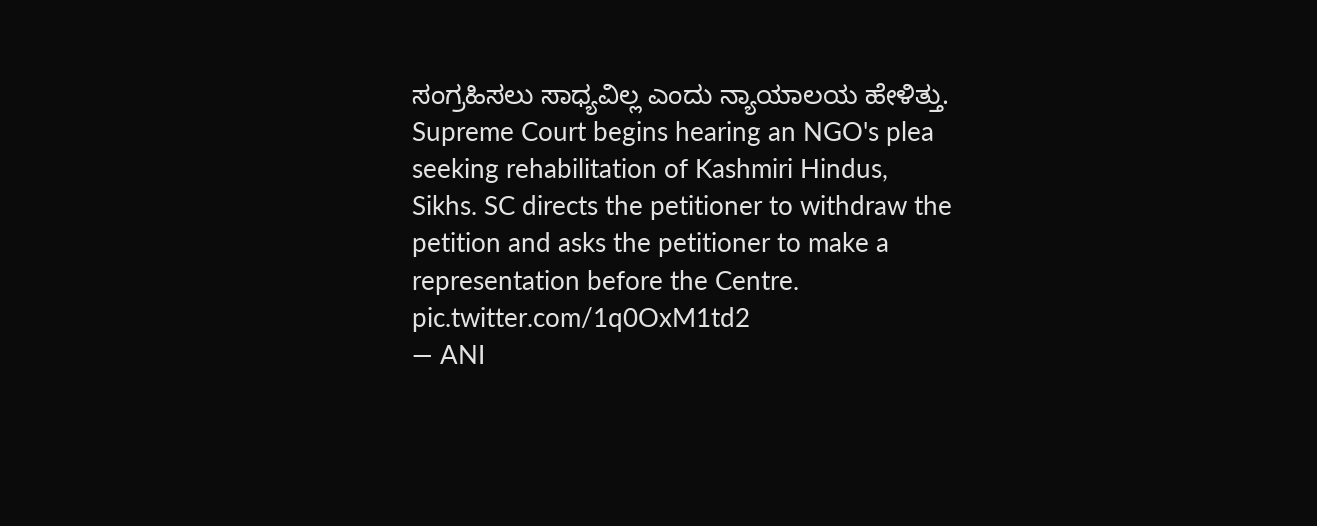ಸಂಗ್ರಹಿಸಲು ಸಾಧ್ಯವಿಲ್ಲ ಎಂದು ನ್ಯಾಯಾಲಯ ಹೇಳಿತ್ತು.
Supreme Court begins hearing an NGO's plea seeking rehabilitation of Kashmiri Hindus, Sikhs. SC directs the petitioner to withdraw the petition and asks the petitioner to make a representation before the Centre. pic.twitter.com/1q0OxM1td2
— ANI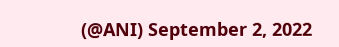(@ANI) September 2, 2022